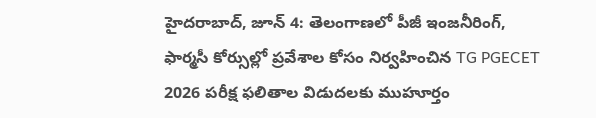హైదరాబాద్, జూన్ 4: తెలంగాణలో పీజీ ఇంజనీరింగ్, ఫార్మసీ కోర్సుల్లో ప్రవేశాల కోసం నిర్వహించిన TG PGECET 2026 పరీక్ష ఫలితాల విడుదలకు ముహూర్తం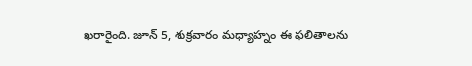ఖరారైంది. జూన్ 5, శుక్రవారం మధ్యాహ్నం ఈ ఫలితాలను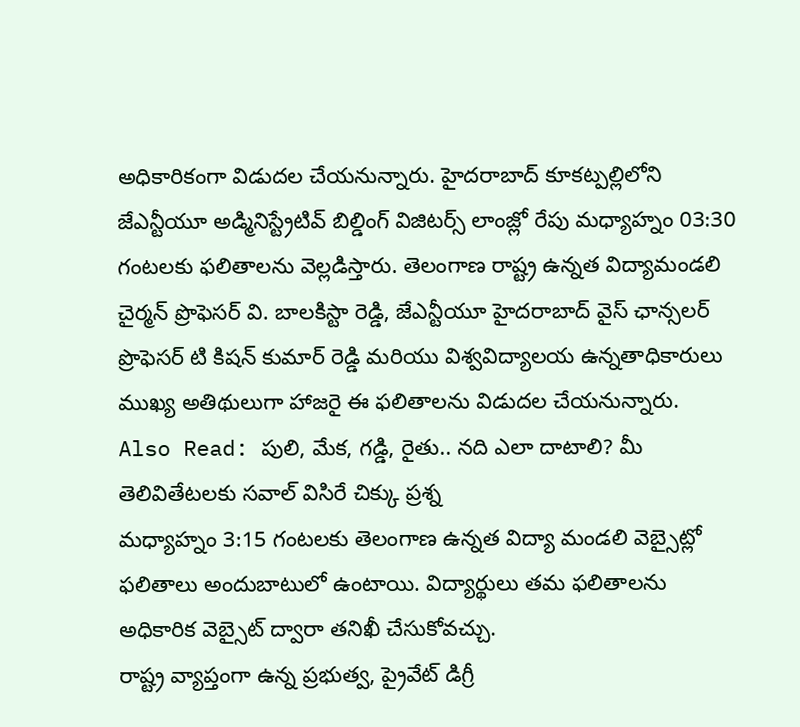అధికారికంగా విడుదల చేయనున్నారు. హైదరాబాద్ కూకట్పల్లిలోని జేఎన్టీయూ అడ్మినిస్ట్రేటివ్ బిల్డింగ్ విజిటర్స్ లాంజ్లో రేపు మధ్యాహ్నం 03:30 గంటలకు ఫలితాలను వెల్లడిస్తారు. తెలంగాణ రాష్ట్ర ఉన్నత విద్యామండలి చైర్మన్ ప్రొఫెసర్ వి. బాలకిస్టా రెడ్డి, జేఎన్టీయూ హైదరాబాద్ వైస్ ఛాన్సలర్ ప్రొఫెసర్ టి కిషన్ కుమార్ రెడ్డి మరియు విశ్వవిద్యాలయ ఉన్నతాధికారులు ముఖ్య అతిథులుగా హాజరై ఈ ఫలితాలను విడుదల చేయనున్నారు.
Also Read: పులి, మేక, గడ్డి, రైతు.. నది ఎలా దాటాలి? మీ తెలివితేటలకు సవాల్ విసిరే చిక్కు ప్రశ్న
మధ్యాహ్నం 3:15 గంటలకు తెలంగాణ ఉన్నత విద్యా మండలి వెబ్సైట్లో ఫలితాలు అందుబాటులో ఉంటాయి. విద్యార్థులు తమ ఫలితాలను అధికారిక వెబ్సైట్ ద్వారా తనిఖీ చేసుకోవచ్చు.
రాష్ట్ర వ్యాప్తంగా ఉన్న ప్రభుత్వ, ప్రైవేట్ డిగ్రీ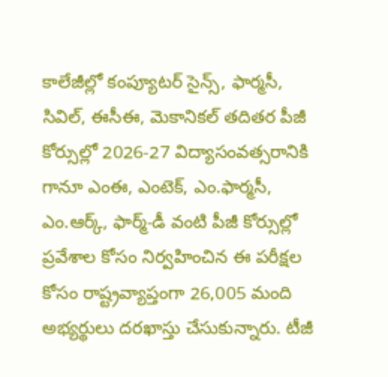కాలేజీల్లో కంప్యూటర్ సైన్స్, ఫార్మసీ, సివిల్, ఈసీఈ, మెకానికల్ తదితర పీజీ కోర్సుల్లో 2026-27 విద్యాసంవత్సరానికి గానూ ఎంఈ, ఎంటెక్, ఎం.ఫార్మసీ, ఎం.ఆర్క్, ఫార్మ్-డీ వంటి పీజీ కోర్సుల్లో ప్రవేశాల కోసం నిర్వహించిన ఈ పరీక్షల కోసం రాష్ట్రవ్యాప్తంగా 26,005 మంది అభ్యర్థులు దరఖాస్తు చేసుకున్నారు. టీజీ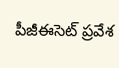పీజీఈసెట్ ప్రవేశ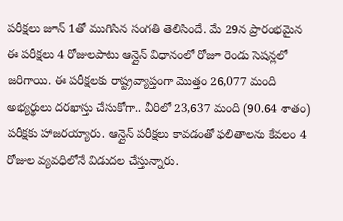పరీక్షలు జూన్ 1తో ముగిసిన సంగతి తెలిసిందే. మే 29న ప్రారంభమైన ఈ పరీక్షలు 4 రోజులపాటు ఆన్లైన్ విధానంలో రోజూ రెండు సెషన్లలో జరిగాయి. ఈ పరీక్షలకు రాష్ట్రవ్యాప్తంగా మొత్తం 26,077 మంది అభ్యర్థులు దరఖాస్తు చేసుకోగా.. వీరిలో 23,637 మంది (90.64 శాతం) పరీక్షకు హాజరయ్యారు. ఆన్లైన్ పరీక్షలు కావడంతో ఫలితాలను కేవలం 4 రోజుల వ్యవధిలోనే విడుదల చేస్తున్నారు.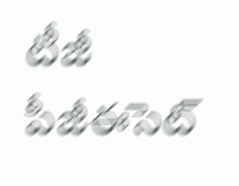టీజీ పీజీఈసెట్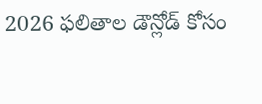2026 ఫలితాల డౌన్లోడ్ కోసం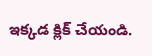ఇక్కడ క్లిక్ చేయండి.